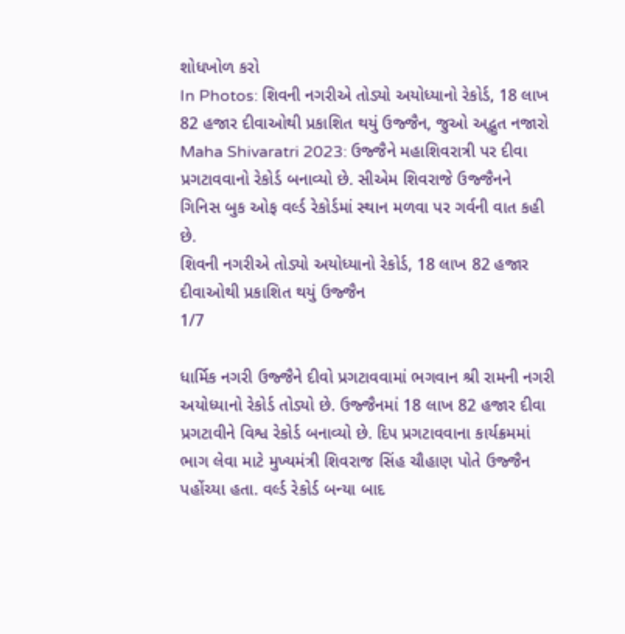શોધખોળ કરો
In Photos: શિવની નગરીએ તોડ્યો અયોધ્યાનો રેકોર્ડ, 18 લાખ 82 હજાર દીવાઓથી પ્રકાશિત થયું ઉજ્જૈન, જુઓ અદ્ભુત નજારો
Maha Shivaratri 2023: ઉજ્જૈને મહાશિવરાત્રી પર દીવા પ્રગટાવવાનો રેકોર્ડ બનાવ્યો છે. સીએમ શિવરાજે ઉજ્જૈનને ગિનિસ બુક ઓફ વર્લ્ડ રેકોર્ડમાં સ્થાન મળવા પર ગર્વની વાત કહી છે.
શિવની નગરીએ તોડ્યો અયોધ્યાનો રેકોર્ડ, 18 લાખ 82 હજાર દીવાઓથી પ્રકાશિત થયું ઉજ્જૈન
1/7

ધાર્મિક નગરી ઉજ્જૈને દીવો પ્રગટાવવામાં ભગવાન શ્રી રામની નગરી અયોધ્યાનો રેકોર્ડ તોડ્યો છે. ઉજ્જૈનમાં 18 લાખ 82 હજાર દીવા પ્રગટાવીને વિશ્વ રેકોર્ડ બનાવ્યો છે. દિપ પ્રગટાવવાના કાર્યક્રમમાં ભાગ લેવા માટે મુખ્યમંત્રી શિવરાજ સિંહ ચૌહાણ પોતે ઉજ્જૈન પહોંચ્યા હતા. વર્લ્ડ રેકોર્ડ બન્યા બાદ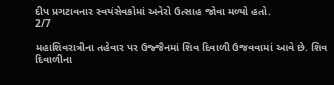દીપ પ્રગટાવનાર સ્વયંસેવકોમાં અનેરો ઉત્સાહ જોવા મળ્યો હતો.
2/7

મહાશિવરાત્રીના તહેવાર પર ઉજ્જૈનમાં શિવ દિવાળી ઉજવવામાં આવે છે. શિવ દિવાળીના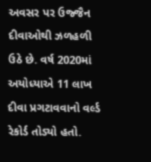અવસર પર ઉજ્જૈન દીવાઓથી ઝળહળી ઉઠે છે. વર્ષ 2020માં અયોધ્યાએ 11 લાખ દીવા પ્રગટાવવાનો વર્લ્ડ રેકોર્ડ તોડ્યો હતો.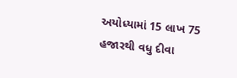અયોધ્યામાં 15 લાખ 75 હજારથી વધુ દીવા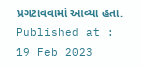પ્રગટાવવામાં આવ્યા હતા.
Published at : 19 Feb 2023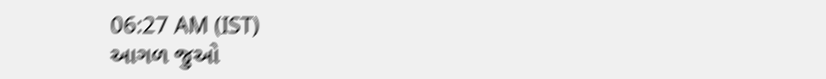06:27 AM (IST)
આગળ જુઓ